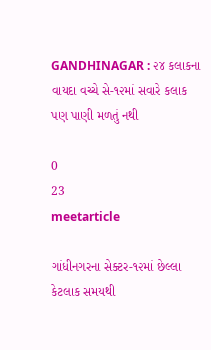GANDHINAGAR : ૨૪ કલાકના વાયદા વચ્ચે સે-૧૨માં સવારે કલાક પણ પાણી મળતું નથી

0
23
meetarticle

ગાંધીનગરના સેક્ટર-૧૨માં છેલ્લા કેટલાક સમયથી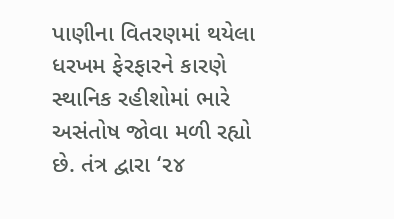પાણીના વિતરણમાં થયેલા ધરખમ ફેરફારને કારણે સ્થાનિક રહીશોમાં ભારે અસંતોષ જોવા મળી રહ્યો છે. તંત્ર દ્વારા ‘૨૪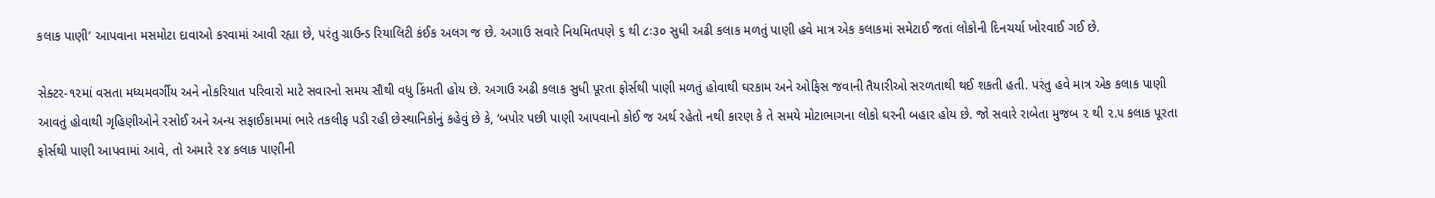કલાક પાણી’ આપવાના મસમોટા દાવાઓ કરવામાં આવી રહ્યા છે, પરંતુ ગ્રાઉન્ડ રિયાલિટી કંઈક અલગ જ છે. અગાઉ સવારે નિયમિતપણે ૬ થી ૮ઃ૩૦ સુધી અઢી કલાક મળતું પાણી હવે માત્ર એક કલાકમાં સમેટાઈ જતાં લોકોની દિનચર્યા ખોરવાઈ ગઈ છે.

સેક્ટર-૧૨માં વસતા મધ્યમવર્ગીય અને નોકરિયાત પરિવારો માટે સવારનો સમય સૌથી વધુ કિંમતી હોય છે. અગાઉ અઢી કલાક સુધી પૂરતા ફોર્સથી પાણી મળતું હોવાથી ઘરકામ અને ઓફિસ જવાની તૈયારીઓ સરળતાથી થઈ શકતી હતી. પરંતુ હવે માત્ર એક કલાક પાણી આવતું હોવાથી ગૃહિણીઓને રસોઈ અને અન્ય સફાઈકામમાં ભારે તકલીફ પડી રહી છેસ્થાનિકોનું કહેવું છે કે, ‘બપોર પછી પાણી આપવાનો કોઈ જ અર્થ રહેતો નથી કારણ કે તે સમયે મોટાભાગના લોકો ઘરની બહાર હોય છે. જો સવારે રાબેતા મુજબ ૨ થી ૨.૫ કલાક પૂરતા ફોર્સથી પાણી આપવામાં આવે, તો અમારે ૨૪ કલાક પાણીની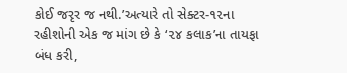કોઈ જરૃર જ નથી.’અત્યારે તો સેક્ટર-૧૨ના રહીશોની એક જ માંગ છે કે ‘૨૪ કલાક’ના તાયફા બંધ કરી,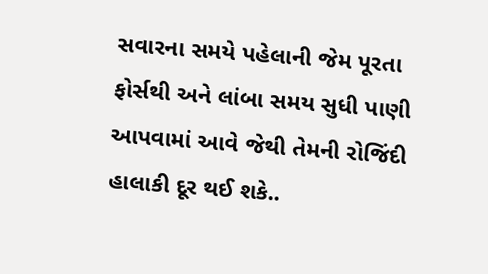સવારના સમયે પહેલાની જેમ પૂરતા ફોર્સથી અને લાંબા સમય સુધી પાણી આપવામાં આવે જેથી તેમની રોજિંદી હાલાકી દૂર થઈ શકે..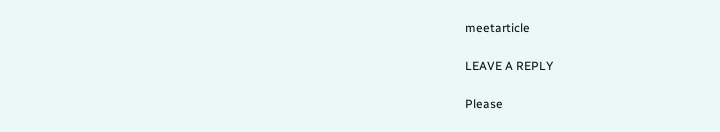meetarticle

LEAVE A REPLY

Please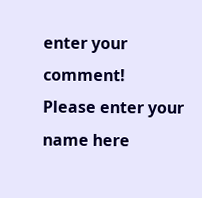enter your comment!
Please enter your name here